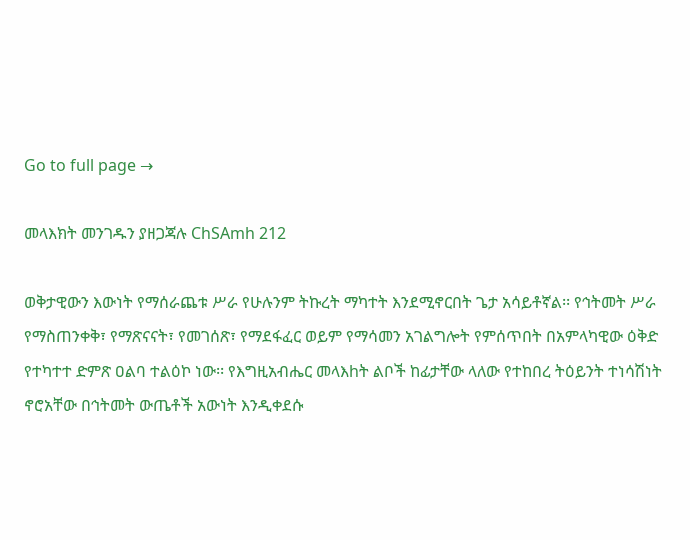Go to full page →

መላእክት መንገዱን ያዘጋጃሉ ChSAmh 212

ወቅታዊውን እውነት የማሰራጨቱ ሥራ የሁሉንም ትኩረት ማካተት እንደሚኖርበት ጌታ አሳይቶኛል፡፡ የኅትመት ሥራ የማስጠንቀቅ፣ የማጽናናት፣ የመገሰጽ፣ የማደፋፈር ወይም የማሳመን አገልግሎት የምሰጥበት በአምላካዊው ዕቅድ የተካተተ ድምጽ ዐልባ ተልዕኮ ነው፡፡ የእግዚአብሔር መላእhት ልቦች ከፊታቸው ላለው የተከበረ ትዕይንት ተነሳሽነት ኖሮአቸው በኅትመት ውጤቶች አውነት እንዲቀደሱ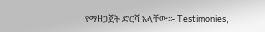የማዘጋጀት ድርሻ አላቸው፡፡- Testimonies,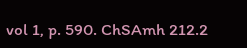vol 1, p. 590. ChSAmh 212.2